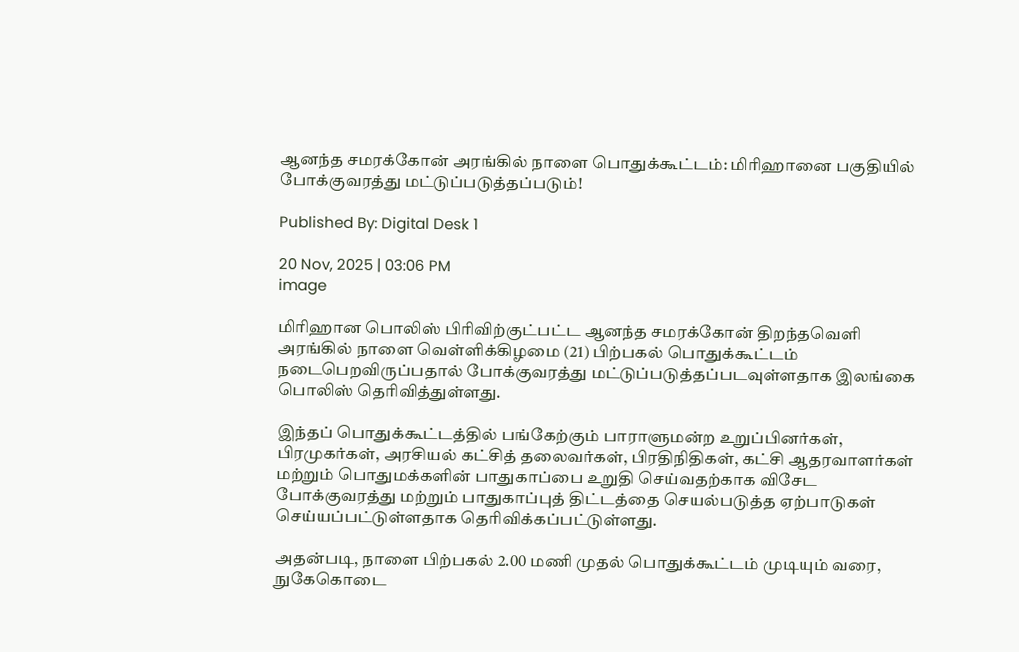ஆனந்த சமரக்கோன் அரங்கில் நாளை பொதுக்கூட்டம்: மிரிஹானை பகுதியில் போக்குவரத்து மட்டுப்படுத்தப்படும்!

Published By: Digital Desk 1

20 Nov, 2025 | 03:06 PM
image

மிரிஹான பொலிஸ் பிரிவிற்குட்பட்ட ஆனந்த சமரக்கோன் திறந்தவெளி அரங்கில் நாளை வெள்ளிக்கிழமை (21) பிற்பகல் பொதுக்கூட்டம் நடைபெறவிருப்பதால் போக்குவரத்து மட்டுப்படுத்தப்படவுள்ளதாக இலங்கை பொலிஸ் தெரிவித்துள்ளது.

இந்தப் பொதுக்கூட்டத்தில் பங்கேற்கும் பாராளுமன்ற உறுப்பினர்கள், பிரமுகர்கள், அரசியல் கட்சித் தலைவர்கள், பிரதிநிதிகள், கட்சி ஆதரவாளர்கள் மற்றும் பொதுமக்களின் பாதுகாப்பை உறுதி செய்வதற்காக விசேட போக்குவரத்து மற்றும் பாதுகாப்புத் திட்டத்தை செயல்படுத்த ஏற்பாடுகள் செய்யப்பட்டுள்ளதாக தெரிவிக்கப்பட்டுள்ளது.

அதன்படி, நாளை பிற்பகல் 2.00 மணி முதல் பொதுக்கூட்டம் முடியும் வரை, நுகேகொடை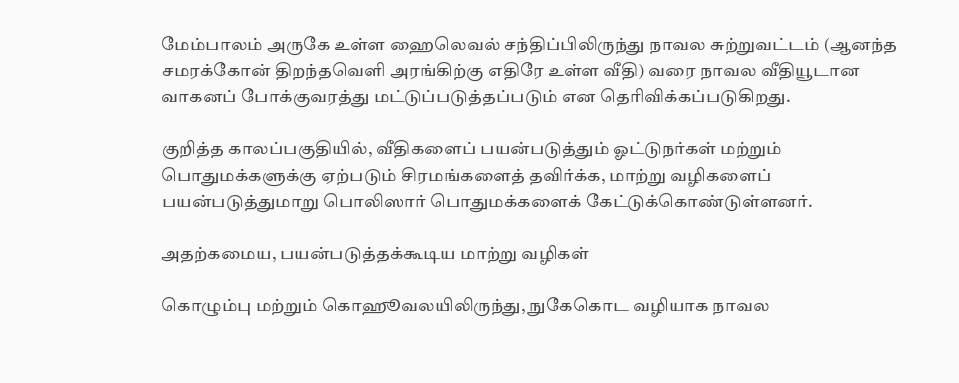மேம்பாலம் அருகே உள்ள ஹைலெவல் சந்திப்பிலிருந்து நாவல சுற்றுவட்டம் (ஆனந்த சமரக்கோன் திறந்தவெளி அரங்கிற்கு எதிரே உள்ள வீதி) வரை நாவல வீதியூடான வாகனப் போக்குவரத்து மட்டுப்படுத்தப்படும் என தெரிவிக்கப்படுகிறது.

குறித்த காலப்பகுதியில், வீதிகளைப் பயன்படுத்தும் ஓட்டுநர்கள் மற்றும் பொதுமக்களுக்கு ஏற்படும் சிரமங்களைத் தவிர்க்க, மாற்று வழிகளைப் பயன்படுத்துமாறு பொலிஸார் பொதுமக்களைக் கேட்டுக்கொண்டுள்ளனர்.

அதற்கமைய, பயன்படுத்தக்கூடிய மாற்று வழிகள்

கொழும்பு மற்றும் கொஹூவலயிலிருந்து, நுகேகொட வழியாக நாவல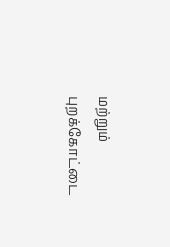மற்றும் புறக்கோட்டை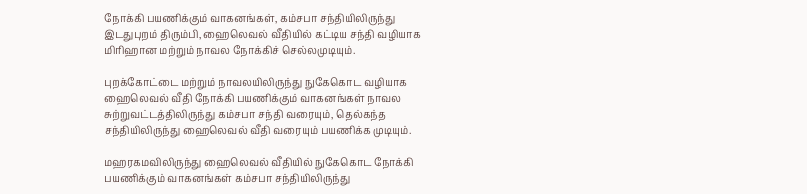நோக்கி பயணிக்கும் வாகனங்கள், கம்சபா சந்தியிலிருந்து இடதுபுறம் திரும்பி, ஹைலெவல் வீதியில் கட்டிய சந்தி வழியாக மிரிஹான மற்றும் நாவல நோக்கிச் செல்லமுடியும்.

புறக்கோட்டை மற்றும் நாவலயிலிருந்து நுகேகொட வழியாக ஹைலெவல் வீதி நோக்கி பயணிக்கும் வாகனங்கள் நாவல சுற்றுவட்டத்திலிருந்து கம்சபா சந்தி வரையும், தெல்கந்த சந்தியிலிருந்து ஹைலெவல் வீதி வரையும் பயணிக்க முடியும்.

மஹரகமவிலிருந்து ஹைலெவல் வீதியில் நுகேகொட நோக்கி பயணிக்கும் வாகனங்கள் கம்சபா சந்தியிலிருந்து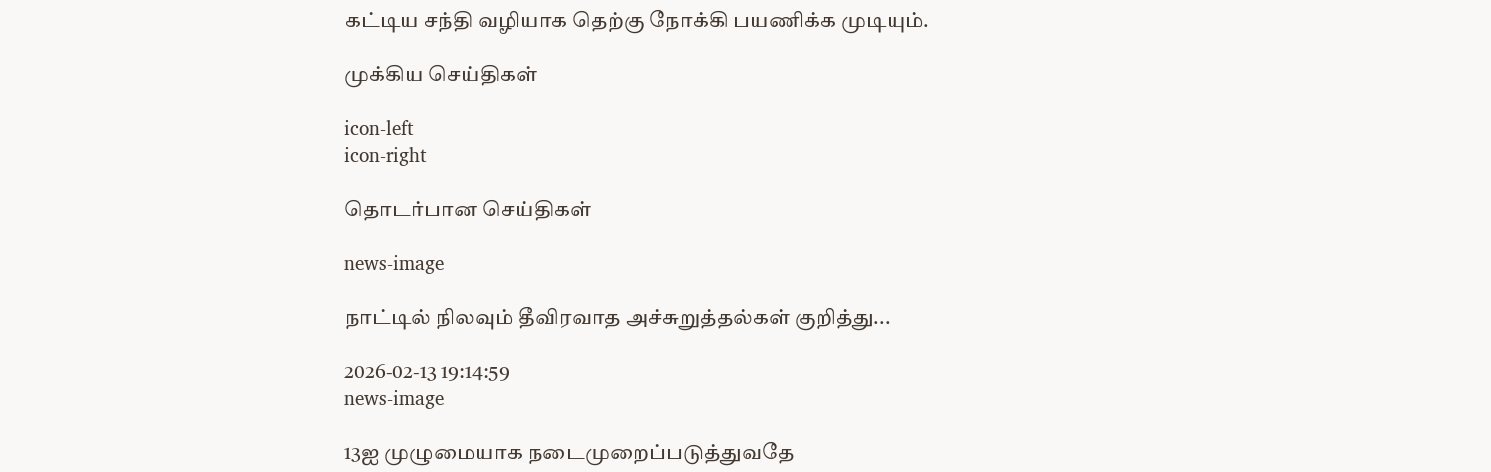கட்டிய சந்தி வழியாக தெற்கு நோக்கி பயணிக்க முடியும்.

முக்கிய செய்திகள்

icon-left
icon-right

தொடர்பான செய்திகள்

news-image

நாட்டில் நிலவும் தீவிரவாத அச்சுறுத்தல்கள் குறித்து...

2026-02-13 19:14:59
news-image

13ஐ முழுமையாக நடைமுறைப்படுத்துவதே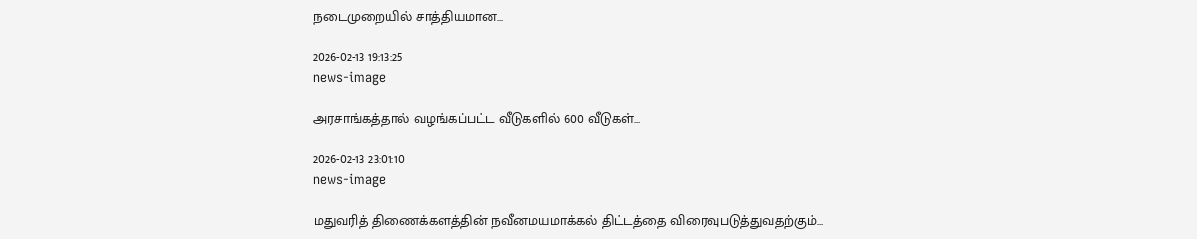நடைமுறையில் சாத்தியமான...

2026-02-13 19:13:25
news-image

அரசாங்கத்தால் வழங்கப்பட்ட வீடுகளில் 600 வீடுகள்...

2026-02-13 23:01:10
news-image

மதுவரித் திணைக்களத்தின் நவீனமயமாக்கல் திட்டத்தை விரைவுபடுத்துவதற்கும்...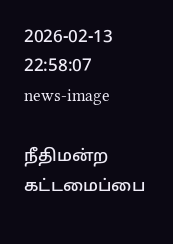2026-02-13 22:58:07
news-image

நீதிமன்ற கட்டமைப்பை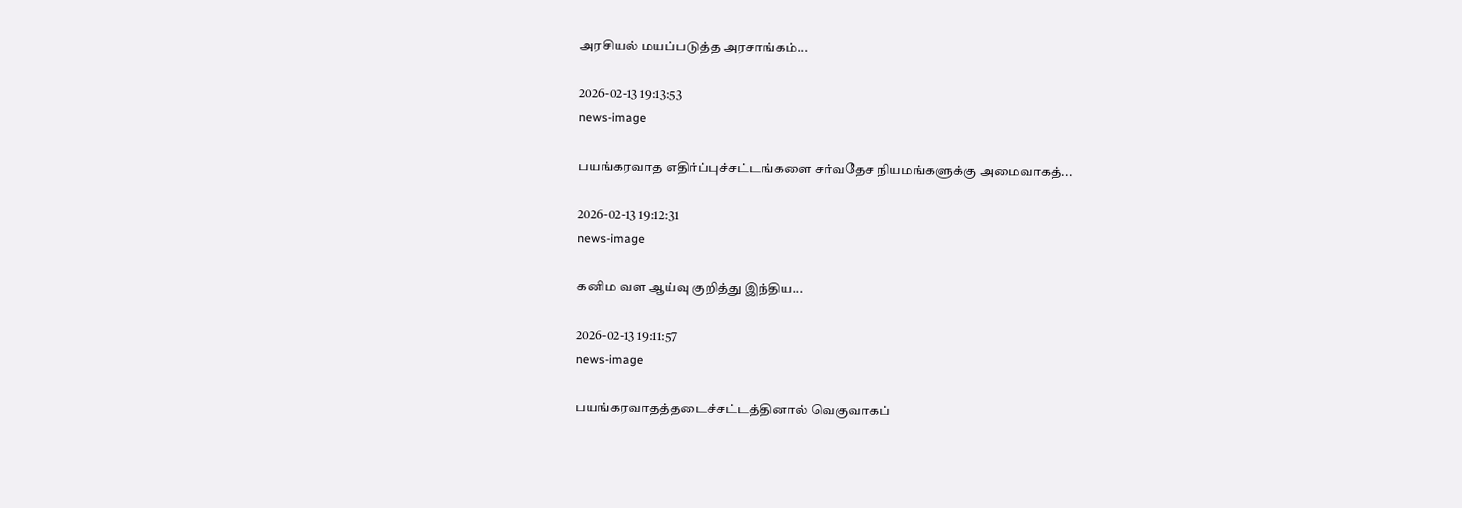அரசியல் மயப்படுத்த அரசாங்கம்...

2026-02-13 19:13:53
news-image

பயங்கரவாத எதிர்ப்புச்சட்டங்களை சர்வதேச நியமங்களுக்கு அமைவாகத்...

2026-02-13 19:12:31
news-image

கனிம வள ஆய்வு குறித்து இந்திய...

2026-02-13 19:11:57
news-image

பயங்கரவாதத்தடைச்சட்டத்தினால் வெகுவாகப்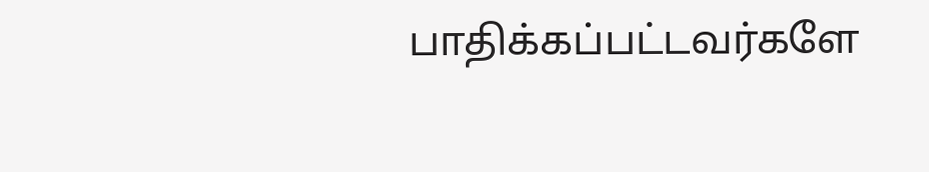பாதிக்கப்பட்டவர்களே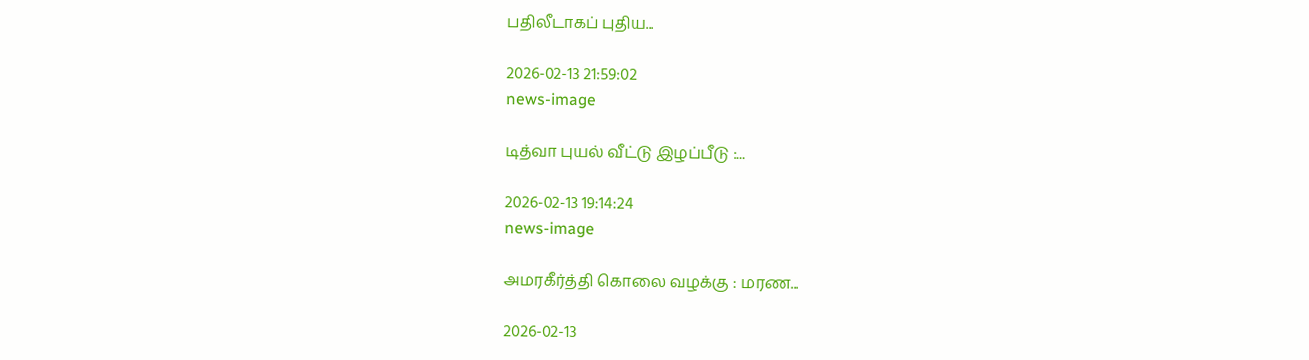பதிலீடாகப் புதிய...

2026-02-13 21:59:02
news-image

டித்வா புயல் வீட்டு இழப்பீடு :...

2026-02-13 19:14:24
news-image

அமரகீர்த்தி கொலை வழக்கு : மரண...

2026-02-13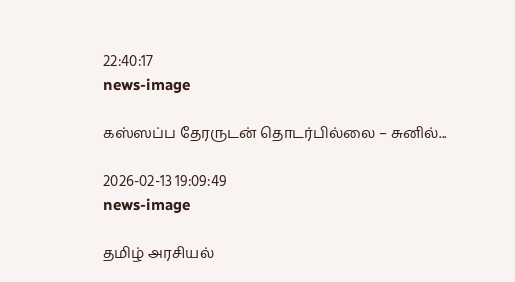22:40:17
news-image

கஸ்ஸப்ப தேரருடன் தொடர்பில்லை – சுனில்...

2026-02-13 19:09:49
news-image

தமிழ் அரசியல்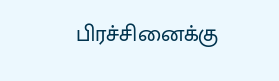பிரச்சினைக்கு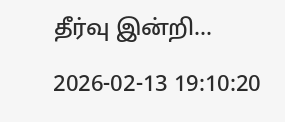தீர்வு இன்றி...

2026-02-13 19:10:20